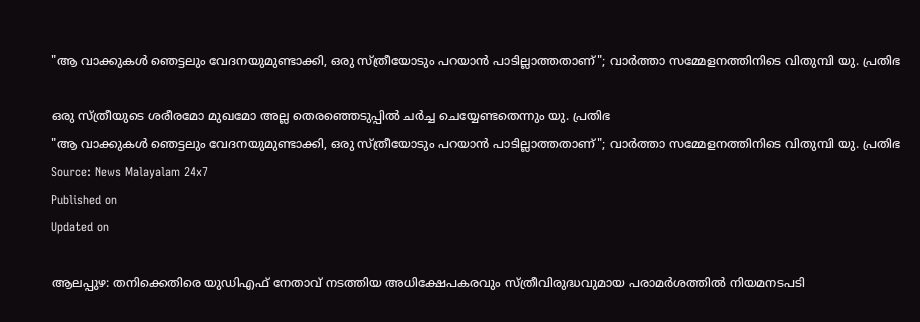"ആ വാക്കുകൾ ഞെട്ടലും വേദനയുമുണ്ടാക്കി, ഒരു സ്ത്രീയോടും പറയാൻ പാടില്ലാത്തതാണ്"; വാർത്താ സമ്മേളനത്തിനിടെ വിതുമ്പി യു. പ്രതിഭ

ഒരു സ്ത്രീയുടെ ശരീരമോ മുഖമോ അല്ല തെരഞ്ഞെടുപ്പിൽ ചർച്ച ചെയ്യേണ്ടതെന്നും യു. പ്രതിഭ
"ആ വാക്കുകൾ ഞെട്ടലും വേദനയുമുണ്ടാക്കി, ഒരു സ്ത്രീയോടും പറയാൻ പാടില്ലാത്തതാണ്"; വാർത്താ സമ്മേളനത്തിനിടെ വിതുമ്പി യു. പ്രതിഭ
Source: News Malayalam 24x7
Published on
Updated on

ആലപ്പുഴ: തനിക്കെതിരെ യുഡിഎഫ് നേതാവ് നടത്തിയ അധിക്ഷേപകരവും സ്ത്രീവിരുദ്ധവുമായ പരാമർശത്തിൽ നിയമനടപടി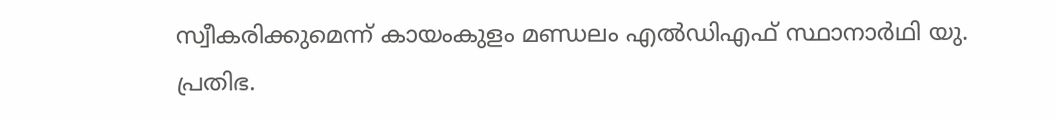സ്വീകരിക്കുമെന്ന് കായംകുളം മണ്ഡലം എൽഡിഎഫ് സ്ഥാനാർഥി യു. പ്രതിഭ.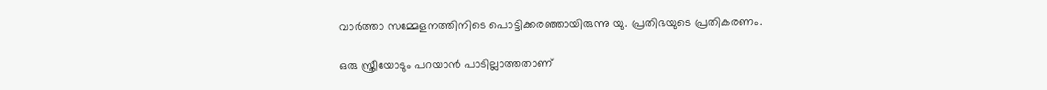വാർത്താ സമ്മേളനത്തിനിടെ പൊട്ടിക്കരഞ്ഞായിരുന്നു യു. പ്രതിഭയുടെ പ്രതികരണം.

ഒരു സ്ത്രീയോടും പറയാൻ പാടില്ലാത്തതാണ്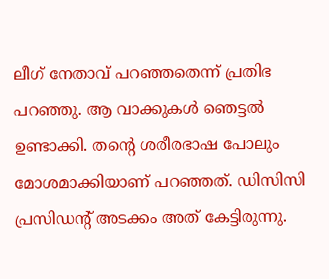ലീഗ് നേതാവ് പറഞ്ഞതെന്ന് പ്രതിഭ പറഞ്ഞു. ആ വാക്കുകൾ ഞെട്ടൽ ഉണ്ടാക്കി. തൻ്റെ ശരീരഭാഷ പോലും മോശമാക്കിയാണ് പറഞ്ഞത്. ഡിസിസി പ്രസിഡന്റ്‌ അടക്കം അത് കേട്ടിരുന്നു.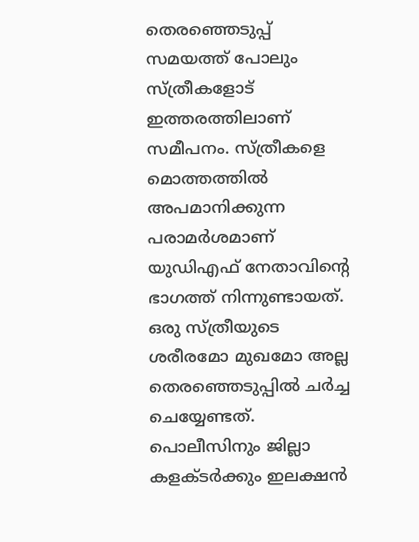തെരഞ്ഞെടുപ്പ് സമയത്ത് പോലും സ്ത്രീകളോട് ഇത്തരത്തിലാണ് സമീപനം. സ്ത്രീകളെ മൊത്തത്തിൽ അപമാനിക്കുന്ന പരാമർശമാണ് യുഡിഎഫ് നേതാവിൻ്റെ ഭാഗത്ത് നിന്നുണ്ടായത്. ഒരു സ്ത്രീയുടെ ശരീരമോ മുഖമോ അല്ല തെരഞ്ഞെടുപ്പിൽ ചർച്ച ചെയ്യേണ്ടത്. പൊലീസിനും ജില്ലാ കളക്ടർക്കും ഇലക്ഷൻ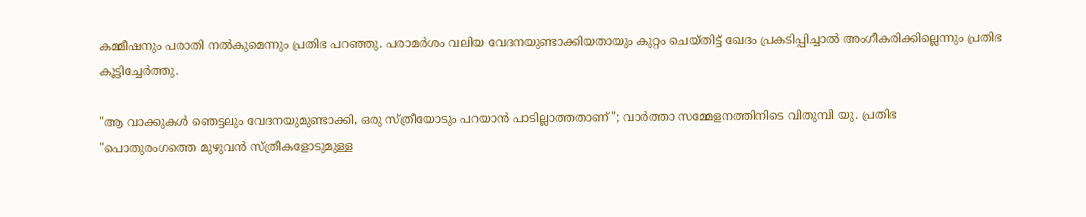കമ്മീഷനും പരാതി നൽകുമെന്നും പ്രതിഭ പറഞ്ഞു. പരാമർശം വലിയ വേദനയുണ്ടാക്കിയതായും കുറ്റം ചെയ്തിട്ട് ഖേദം പ്രകടിപ്പിച്ചാൽ അംഗീകരിക്കില്ലെന്നും പ്രതിഭ കൂട്ടിച്ചേർത്തു.

"ആ വാക്കുകൾ ഞെട്ടലും വേദനയുമുണ്ടാക്കി, ഒരു സ്ത്രീയോടും പറയാൻ പാടില്ലാത്തതാണ്"; വാർത്താ സമ്മേളനത്തിനിടെ വിതുമ്പി യു. പ്രതിഭ
"പൊതുരംഗത്തെ മുഴുവൻ സ്ത്രീകളോടുമുള്ള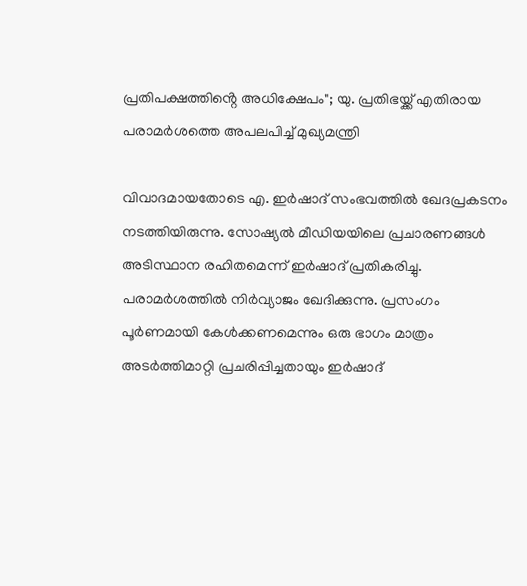പ്രതിപക്ഷത്തിൻ്റെ അധിക്ഷേപം"; യു. പ്രതിഭയ്ക്ക് എതിരായ പരാമർശത്തെ അപലപിച്ച് മുഖ്യമന്ത്രി

വിവാദമായതോടെ എ. ഇർഷാദ് സംഭവത്തിൽ ഖേദപ്രകടനം നടത്തിയിരുന്നു. സോഷ്യൽ മീഡിയയിലെ പ്രചാരണങ്ങൾ അടിസ്ഥാന രഹിതമെന്ന് ഇർഷാദ് പ്രതികരിച്ചു. പരാമർശത്തിൽ നിർവ്യാജം ഖേദിക്കുന്നു. പ്രസംഗം പൂർണമായി കേൾക്കണമെന്നും ഒരു ഭാഗം മാത്രം അടർത്തിമാറ്റി പ്രചരിപ്പിച്ചതായും ഇർഷാദ്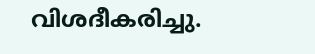വിശദീകരിച്ചു.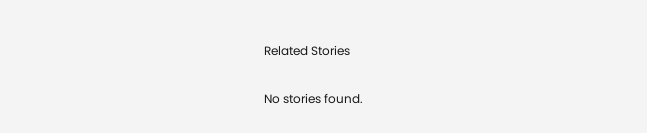Related Stories

No stories found.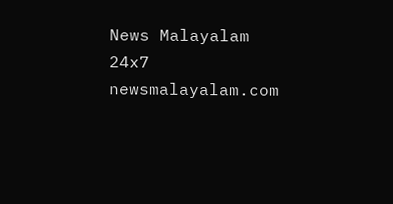News Malayalam 24x7
newsmalayalam.com